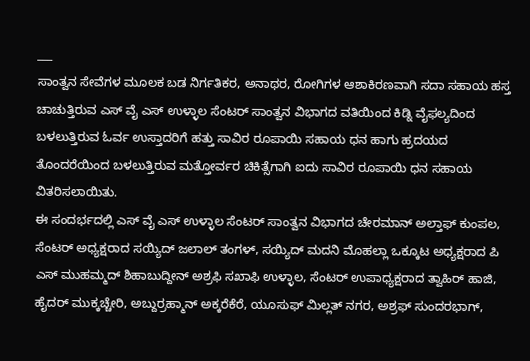___
ಸಾಂತ್ವನ ಸೇವೆಗಳ ಮೂಲಕ ಬಡ ನಿರ್ಗತಿಕರ, ಅನಾಥರ, ರೋಗಿಗಳ ಆಶಾಕಿರಣವಾಗಿ ಸದಾ ಸಹಾಯ ಹಸ್ತ ಚಾಚುತ್ತಿರುವ ಎಸ್ ವೈ ಎಸ್ ಉಳ್ಳಾಲ ಸೆಂಟರ್ ಸಾಂತ್ವನ ವಿಭಾಗದ ವತಿಯಿಂದ ಕಿಡ್ನಿ ವೈಫಲ್ಯದಿಂದ ಬಳಲುತ್ತಿರುವ ಓರ್ವ ಉಸ್ತಾದರಿಗೆ ಹತ್ತು ಸಾವಿರ ರೂಪಾಯಿ ಸಹಾಯ ಧನ ಹಾಗು ಹ್ರದಯದ ತೊಂದರೆಯಿಂದ ಬಳಲುತ್ತಿರುವ ಮತ್ತೋರ್ವರ ಚಿಕಿತ್ಸೆಗಾಗಿ ಐದು ಸಾವಿರ ರೂಪಾಯಿ ಧನ ಸಹಾಯ ವಿತರಿಸಲಾಯಿತು.
ಈ ಸಂದರ್ಭದಲ್ಲಿ ಎಸ್ ವೈ ಎಸ್ ಉಳ್ಳಾಲ ಸೆಂಟರ್ ಸಾಂತ್ವನ ವಿಭಾಗದ ಚೇರಮಾನ್ ಅಲ್ತಾಫ್ ಕುಂಪಲ, ಸೆಂಟರ್ ಅಧ್ಯಕ್ಷರಾದ ಸಯ್ಯಿದ್ ಜಲಾಲ್ ತಂಗಳ್, ಸಯ್ಯಿದ್ ಮದನಿ ಮೊಹಲ್ಲಾ ಒಕ್ಕೂಟ ಅಧ್ಯಕ್ಷರಾದ ಪಿ ಎಸ್ ಮುಹಮ್ಮದ್ ಶಿಹಾಬುದ್ದೀನ್ ಅಶ್ರಫಿ ಸಖಾಫಿ ಉಳ್ಳಾಲ, ಸೆಂಟರ್ ಉಪಾಧ್ಯಕ್ಷರಾದ ತ್ವಾಹಿರ್ ಹಾಜಿ, ಹೈದರ್ ಮುಕ್ಕಚ್ಚೇರಿ, ಅಬ್ದುರ್ರಹ್ಮಾನ್ ಅಕ್ಕರೆಕೆರೆ, ಯೂಸುಫ್ ಮಿಲ್ಲತ್ ನಗರ, ಅಶ್ರಫ್ ಸುಂದರಭಾಗ್,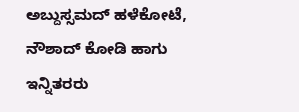ಅಬ್ದುಸ್ಸಮದ್ ಹಳೆಕೋಟೆ, ನೌಶಾದ್ ಕೋಡಿ ಹಾಗು ಇನ್ನಿತರರು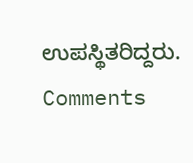ಉಪಸ್ಥಿತರಿದ್ದರು.
Comments